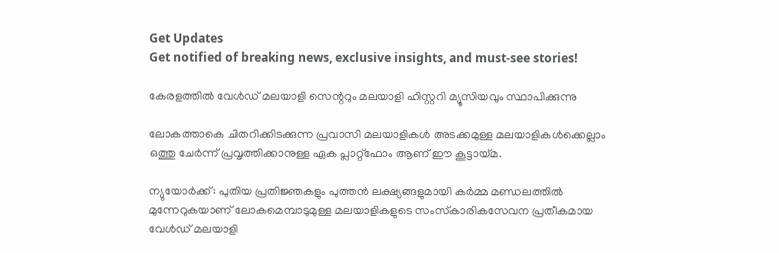Get Updates
Get notified of breaking news, exclusive insights, and must-see stories!

കേരളത്തില്‍ വേള്‍ഡ് മലയാളി സെന്ററും മലയാളി ഹിസ്റ്ററി മ്യൂസിയവും സ്ഥാപിക്കുന്നു

ലോകത്താകെ ചിതറിക്കിടക്കുന്ന പ്രവാസി മലയാളികള്‍ അടക്കമുള്ള മലയാളികള്‍ക്കെല്ലാം ഒത്തു ചേര്‍ന്ന് പ്രവൃത്തിക്കാനുള്ള ഏക പ്ലാറ്റ്‌ഫോം ആണ് ഈ കൂട്ടായ്മ.

ന്യുയോര്‍ക്ക്: പുതിയ പ്രതിജ്ഞകളും പുത്തന്‍ ലക്ഷ്യങ്ങളുമായി കര്‍മ്മ മണ്ഡലത്തില്‍ മുന്നേറുകയാണ് ലോകമെമ്പാടുമുള്ള മലയാളികളുടെ സംസ്‌കാരികസേവന പ്രതീകമായ വേള്‍ഡ് മലയാളി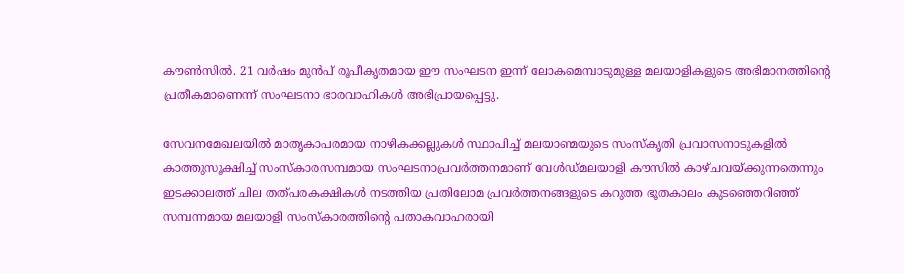കൗണ്‍സില്‍. 21 വര്‍ഷം മുന്‍പ് രൂപീകൃതമായ ഈ സംഘടന ഇന്ന് ലോകമെമ്പാടുമുള്ള മലയാളികളുടെ അഭിമാനത്തിന്റെ പ്രതീകമാണെന്ന് സംഘടനാ ഭാരവാഹികള്‍ അഭിപ്രായപ്പെട്ടു.

സേവനമേഖലയില്‍ മാതൃകാപരമായ നാഴികക്കല്ലുകള്‍ സ്ഥാപിച്ച് മലയാണ്മയുടെ സംസ്‌കൃതി പ്രവാസനാടുകളില്‍ കാത്തുസൂക്ഷിച്ച് സംസ്‌കാരസമ്പമായ സംഘടനാപ്രവര്‍ത്തനമാണ് വേള്‍ഡ്മലയാളി കൗസില്‍ കാഴ്ചവയ്ക്കുന്നതെന്നും ഇടക്കാലത്ത് ചില തത്പരകക്ഷികള്‍ നടത്തിയ പ്രതിലോമ പ്രവര്‍ത്തനങ്ങളുടെ കറുത്ത ഭൂതകാലം കുടഞ്ഞെറിഞ്ഞ് സമ്പന്നമായ മലയാളി സംസ്‌കാരത്തിന്റെ പതാകവാഹരായി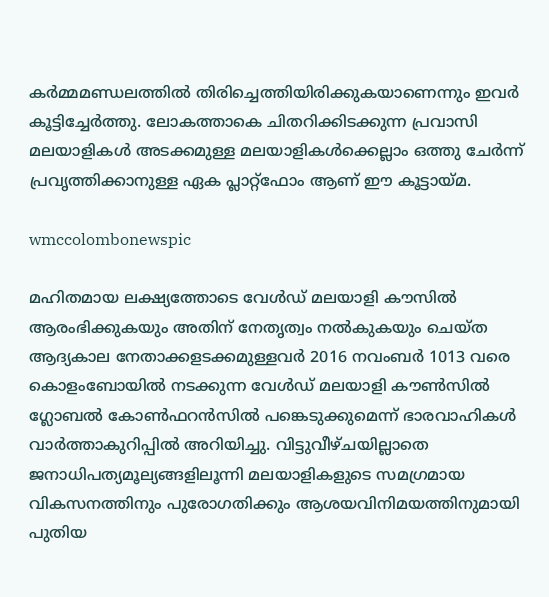കര്‍മ്മമണ്ഡലത്തില്‍ തിരിച്ചെത്തിയിരിക്കുകയാണെന്നും ഇവര്‍ കൂട്ടിച്ചേര്‍ത്തു. ലോകത്താകെ ചിതറിക്കിടക്കുന്ന പ്രവാസി മലയാളികള്‍ അടക്കമുള്ള മലയാളികള്‍ക്കെല്ലാം ഒത്തു ചേര്‍ന്ന് പ്രവൃത്തിക്കാനുള്ള ഏക പ്ലാറ്റ്‌ഫോം ആണ് ഈ കൂട്ടായ്മ.

wmccolombonewspic

മഹിതമായ ലക്ഷ്യത്തോടെ വേള്‍ഡ് മലയാളി കൗസില്‍ ആരംഭിക്കുകയും അതിന് നേതൃത്വം നല്‍കുകയും ചെയ്ത ആദ്യകാല നേതാക്കളടക്കമുള്ളവര്‍ 2016 നവംബര്‍ 1013 വരെ കൊളംബോയില്‍ നടക്കുന്ന വേള്‍ഡ് മലയാളി കൗണ്‍സില്‍ ഗ്ലോബല്‍ കോണ്‍ഫറന്‍സില്‍ പങ്കെടുക്കുമെന്ന് ഭാരവാഹികള്‍ വാര്‍ത്താകുറിപ്പില്‍ അറിയിച്ചു. വിട്ടുവീഴ്ചയില്ലാതെ ജനാധിപത്യമൂല്യങ്ങളിലൂന്നി മലയാളികളുടെ സമഗ്രമായ വികസനത്തിനും പുരോഗതിക്കും ആശയവിനിമയത്തിനുമായി പുതിയ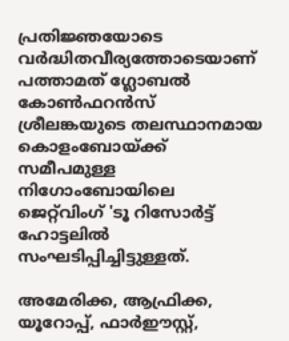പ്രതിജ്ഞയോടെ വര്‍ദ്ധിതവീര്യത്തോടെയാണ് പത്താമത് ഗ്ലോബല്‍ കോണ്‍ഫറന്‍സ് ശ്രീലങ്കയുടെ തലസ്ഥാനമായ കൊളംബോയ്ക്ക് സമീപമുള്ള നിഗോംബോയിലെ ജെറ്റ്‌വിംഗ് 'ടൂ റിസോര്‍ട്ട് ഹോട്ടലില്‍ സംഘടിപ്പിച്ചിട്ടുള്ളത്.

അമേരിക്ക, ആഫ്രിക്ക, യൂറോപ്പ്, ഫാര്‍ഈസ്റ്റ്,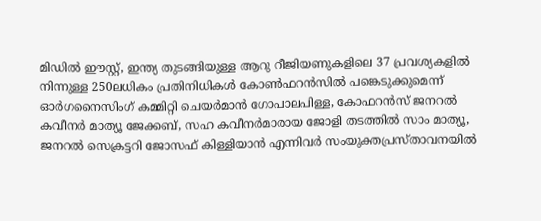മിഡില്‍ ഈസ്റ്റ്, ഇന്ത്യ തുടങ്ങിയുള്ള ആറു റീജിയണുകളിലെ 37 പ്രവശ്യകളില്‍ നിന്നുള്ള 250ലധികം പ്രതിനിധികള്‍ കോണ്‍ഫറന്‍സില്‍ പങ്കെടുക്കുമെന്ന് ഓര്‍ഗനൈസിംഗ് കമ്മിറ്റി ചെയര്‍മാന്‍ ഗോപാലപിള്ള, കോഫറന്‍സ് ജനറല്‍ കവീനര്‍ മാത്യൂ ജേക്കബ്, സഹ കവീനര്‍മാരായ ജോളി തടത്തില്‍ സാം മാത്യൂ, ജനറല്‍ സെക്രട്ടറി ജോസഫ് കിള്ളിയാന്‍ എന്നിവര്‍ സംയുക്തപ്രസ്താവനയില്‍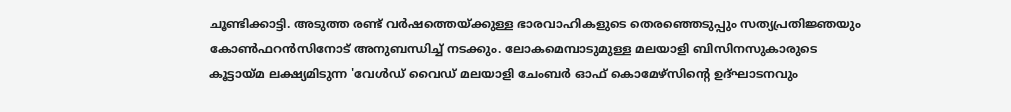ചൂണ്ടിക്കാട്ടി. അടുത്ത രണ്ട് വര്‍ഷത്തെയ്ക്കുള്ള ഭാരവാഹികളുടെ തെരഞ്ഞെടുപ്പും സത്യപ്രതിജ്ഞയും കോണ്‍ഫറന്‍സിനോട് അനുബന്ധിച്ച് നടക്കും. ലോകമെമ്പാടുമുള്ള മലയാളി ബിസിനസുകാരുടെ കൂട്ടായ്മ ലക്ഷ്യമിടുന്ന 'വേള്‍ഡ് വൈഡ് മലയാളി ചേംബര്‍ ഓഫ് കൊമേഴ്‌സിന്റെ ഉദ്ഘാടനവും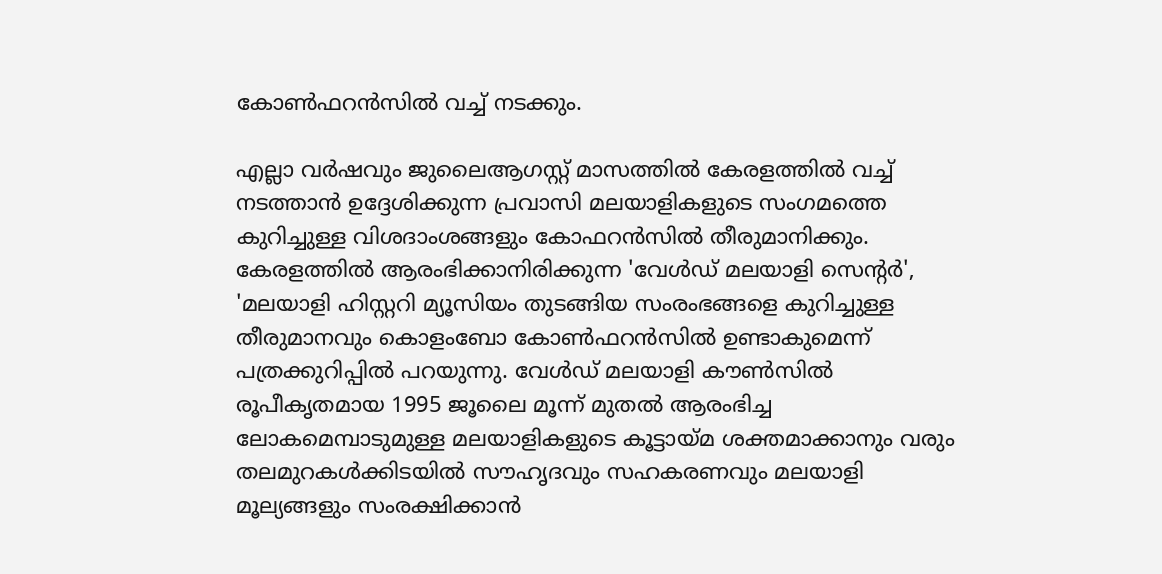കോണ്‍ഫറന്‍സില്‍ വച്ച് നടക്കും.

എല്ലാ വര്‍ഷവും ജുലൈആഗസ്റ്റ് മാസത്തില്‍ കേരളത്തില്‍ വച്ച് നടത്താന്‍ ഉദ്ദേശിക്കുന്ന പ്രവാസി മലയാളികളുടെ സംഗമത്തെ കുറിച്ചുള്ള വിശദാംശങ്ങളും കോഫറന്‍സില്‍ തീരുമാനിക്കും. കേരളത്തില്‍ ആരംഭിക്കാനിരിക്കുന്ന 'വേള്‍ഡ് മലയാളി സെന്റര്‍', 'മലയാളി ഹിസ്റ്ററി മ്യൂസിയം തുടങ്ങിയ സംരംഭങ്ങളെ കുറിച്ചുള്ള തീരുമാനവും കൊളംബോ കോണ്‍ഫറന്‍സില്‍ ഉണ്ടാകുമെന്ന് പത്രക്കുറിപ്പില്‍ പറയുന്നു. വേള്‍ഡ് മലയാളി കൗണ്‍സില്‍ രൂപീകൃതമായ 1995 ജൂലൈ മൂന്ന് മുതല്‍ ആരംഭിച്ച ലോകമെമ്പാടുമുള്ള മലയാളികളുടെ കൂട്ടായ്മ ശക്തമാക്കാനും വരും തലമുറകള്‍ക്കിടയില്‍ സൗഹൃദവും സഹകരണവും മലയാളി മൂല്യങ്ങളും സംരക്ഷിക്കാന്‍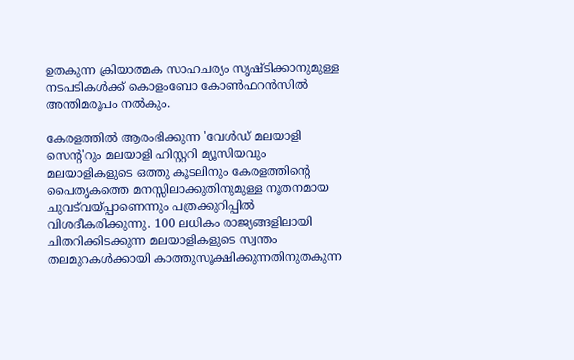ഉതകുന്ന ക്രിയാത്മക സാഹചര്യം സൃഷ്ടിക്കാനുമുള്ള നടപടികള്‍ക്ക് കൊളംബോ കോണ്‍ഫറന്‍സില്‍ അന്തിമരൂപം നല്‍കും.

കേരളത്തില്‍ ആരംഭിക്കുന്ന 'വേള്‍ഡ് മലയാളി സെന്റ'റും മലയാളി ഹിസ്റ്ററി മ്യൂസിയവും മലയാളികളുടെ ഒത്തു കൂടലിനും കേരളത്തിന്റെ പൈതൃകത്തെ മനസ്സിലാക്കുതിനുമുള്ള നൂതനമായ ചുവട്‌വയ്പ്പാണെന്നും പത്രക്കുറിപ്പില്‍ വിശദീകരിക്കുന്നു. 100 ലധികം രാജ്യങ്ങളിലായി ചിതറിക്കിടക്കുന്ന മലയാളികളുടെ സ്വന്തം തലമുറകള്‍ക്കായി കാത്തുസൂക്ഷിക്കുന്നതിനുതകുന്ന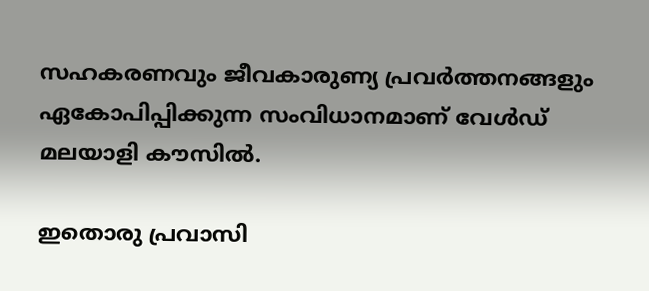സഹകരണവും ജീവകാരുണ്യ പ്രവര്‍ത്തനങ്ങളും ഏകോപിപ്പിക്കുന്ന സംവിധാനമാണ് വേള്‍ഡ് മലയാളി കൗസില്‍.

ഇതൊരു പ്രവാസി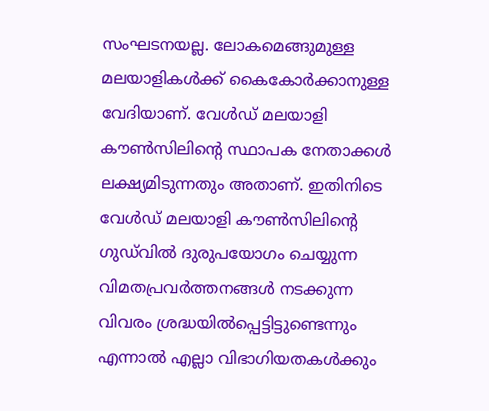സംഘടനയല്ല. ലോകമെങ്ങുമുള്ള മലയാളികള്‍ക്ക് കൈകോര്‍ക്കാനുള്ള വേദിയാണ്. വേള്‍ഡ് മലയാളി കൗണ്‍സിലിന്റെ സ്ഥാപക നേതാക്കള്‍ ലക്ഷ്യമിടുന്നതും അതാണ്. ഇതിനിടെ വേള്‍ഡ് മലയാളി കൗണ്‍സിലിന്റെ ഗുഡ്‌വില്‍ ദുരുപയോഗം ചെയ്യുന്ന വിമതപ്രവര്‍ത്തനങ്ങള്‍ നടക്കുന്ന വിവരം ശ്രദ്ധയില്‍പ്പെട്ടിട്ടുണ്ടെന്നും എന്നാല്‍ എല്ലാ വിഭാഗിയതകള്‍ക്കും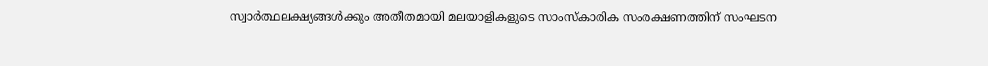സ്വാര്‍ത്ഥലക്ഷ്യങ്ങള്‍ക്കും അതീതമായി മലയാളികളുടെ സാംസ്‌കാരിക സംരക്ഷണത്തിന് സംഘടന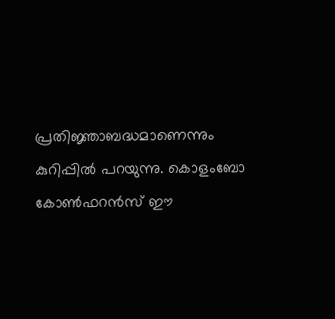പ്രതിജ്ഞാബദ്ധമാണെന്നും കുറിപ്പില്‍ പറയുന്നു. കൊളംബോ കോണ്‍ഫറന്‍സ് ഈ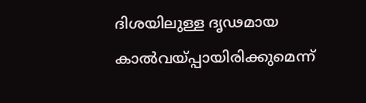ദിശയിലുള്ള ദൃഢമായ കാല്‍വയ്പ്പായിരിക്കുമെന്ന്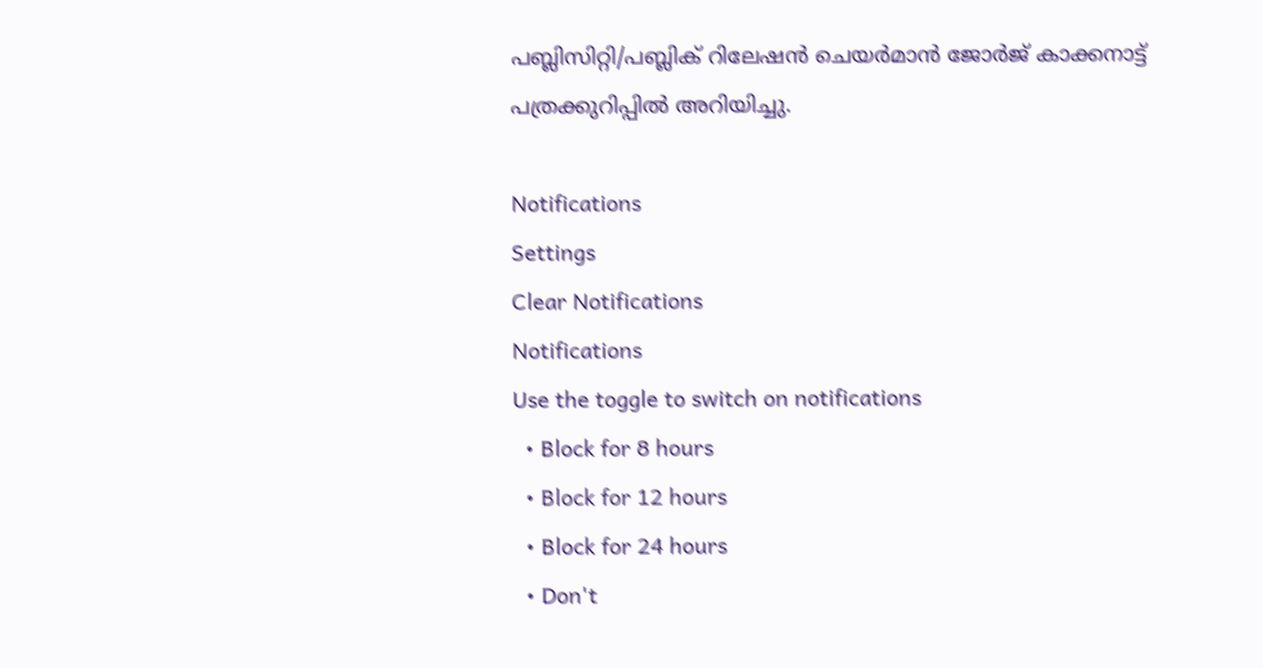പബ്ലിസിറ്റി/പബ്ലിക് റിലേഷന്‍ ചെയര്‍മാന്‍ ജോര്‍ജ് കാക്കനാട്ട് പത്രക്കുറിപ്പില്‍ അറിയിച്ചു.

Notifications
Settings
Clear Notifications
Notifications
Use the toggle to switch on notifications
  • Block for 8 hours
  • Block for 12 hours
  • Block for 24 hours
  • Don't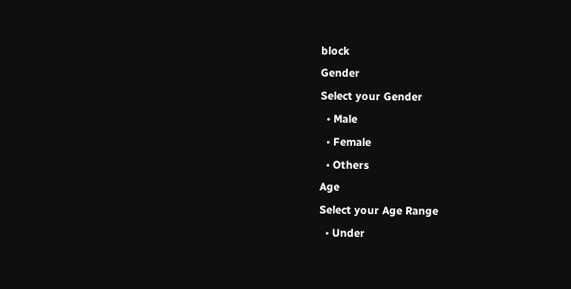block
Gender
Select your Gender
  • Male
  • Female
  • Others
Age
Select your Age Range
  • Under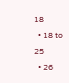18
  • 18 to 25
  • 26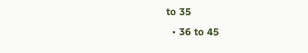to 35
  • 36 to 45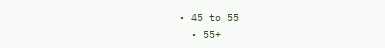• 45 to 55
  • 55+